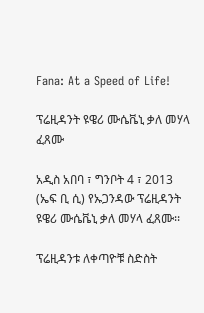Fana: At a Speed of Life!

ፕሬዚዳንት ዩዌሪ ሙሴቬኒ ቃለ መሃላ ፈጸሙ

አዲስ አበባ ፣ ግንቦት 4 ፣ 2013 (ኤፍ ቢ ሲ) የኡጋንዳው ፕሬዚዳንት ዩዌሪ ሙሴቬኒ ቃለ መሃላ ፈጸሙ፡፡

ፕሬዚዳንቱ ለቀጣዮቹ ስድስት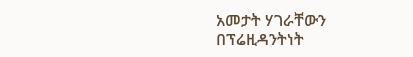አመታት ሃገራቸውን በፕሬዚዳንትነት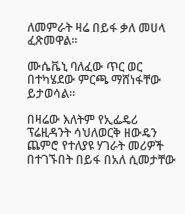ለመምራት ዛሬ በይፋ ቃለ መሀላ ፈጽመዋል፡፡

ሙሴቬኒ ባለፈው ጥር ወር በተካሄደው ምርጫ ማሸነፋቸው ይታወሳል፡፡

በዛሬው እለትም የኢፌዴሪ ፕሬዚዳንት ሳህለወርቅ ዘውዴን ጨምሮ የተለያዩ ሃገራት መሪዎች በተገኙበት በይፋ በአለ ሲመታቸው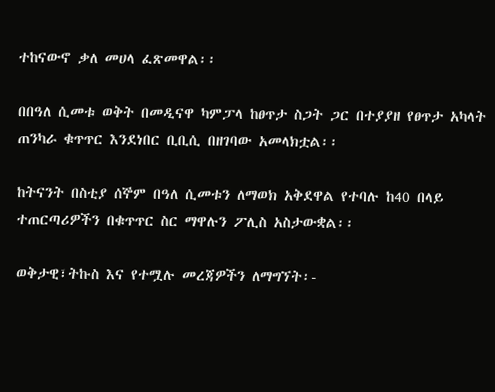ተከናውኖ ቃለ መሀላ ፈጽመዋል፡፡

በበዓለ ሲመቱ ወቅት በመዲናዋ ካምፓላ ከፀጥታ ስጋት ጋር በተያያዘ የፀጥታ አካላት ጠንካራ ቁጥጥር እንደነበር ቢቢሲ በዘገባው አመላክቷል፡፡

ከትናንት በስቲያ ሰኞም በዓለ ሲመቱን ለማወክ አቅደዋል የተባሉ ከ40 በላይ ተጠርጣሪዎችን በቁጥጥር ስር ማዋሉን ፖሊስ አስታውቋል፡፡

ወቅታዊ፣ትኩስ እና የተሟሉ መረጃዎችን ለማግኘት፡-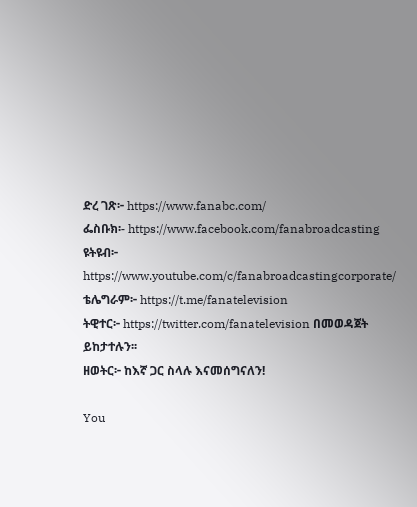ድረ ገጽ፦ https://www.fanabc.com/
ፌስቡክ፡- https://www.facebook.com/fanabroadcasting
ዩትዩብ፦ https://www.youtube.com/c/fanabroadcastingcorporate/
ቴሌግራም፦ https://t.me/fanatelevision
ትዊተር፦ https://twitter.com/fanatelevision በመወዳጀት ይከታተሉን፡፡
ዘወትር፦ ከእኛ ጋር ስላሉ እናመሰግናለን!

You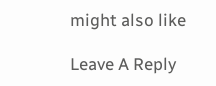might also like

Leave A Reply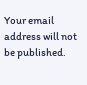Your email address will not be published.